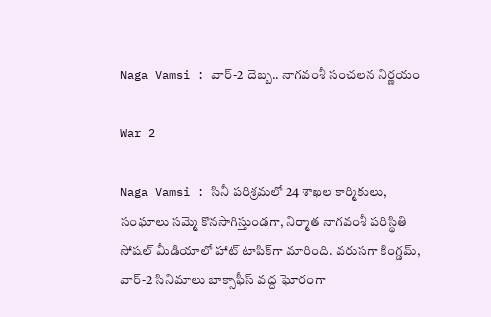Naga Vamsi : వార్-2 దెబ్బ.. నాగవంశీ సంచలన నిర్ణయం

War 2

Naga Vamsi : సినీ పరిశ్రమలో 24 శాఖల కార్మికులు, సంఘాలు సమ్మె కొనసాగిస్తుండగా, నిర్మాత నాగవంశీ పరిస్థితి సోషల్ మీడియాలో హాట్ టాపిక్‌గా మారింది. వరుసగా కింగ్డమ్, వార్-2 సినిమాలు బాక్సాఫీస్ వద్ద ఘోరంగా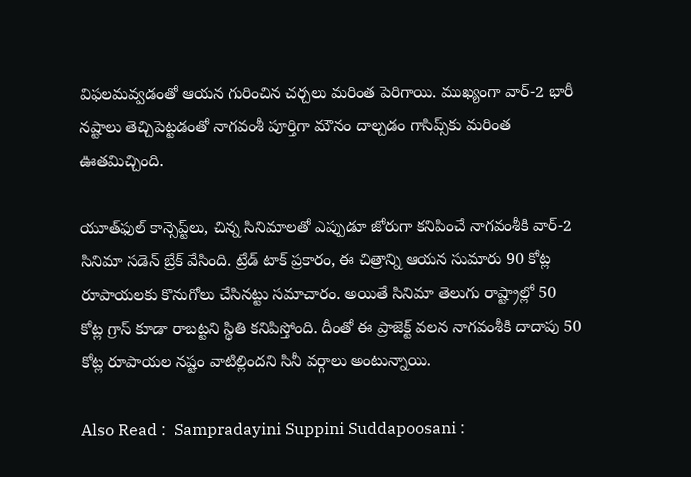విఫలమవ్వడంతో ఆయన గురించిన చర్చలు మరింత పెరిగాయి. ముఖ్యంగా వార్-2 భారీ నష్టాలు తెచ్చిపెట్టడంతో నాగవంశీ పూర్తిగా మౌనం దాల్చడం గాసిప్స్‌కు మరింత ఊతమిచ్చింది.

యూత్‌ఫుల్ కాన్సెప్ట్‌లు, చిన్న సినిమాలతో ఎప్పుడూ జోరుగా కనిపించే నాగవంశీకి వార్-2 సినిమా సడెన్ బ్రేక్ వేసింది. ట్రేడ్ టాక్ ప్రకారం, ఈ చిత్రాన్ని ఆయన సుమారు 90 కోట్ల రూపాయలకు కొనుగోలు చేసినట్టు సమాచారం. అయితే సినిమా తెలుగు రాష్ట్రాల్లో 50 కోట్ల గ్రాస్ కూడా రాబట్టని స్థితి కనిపిస్తోంది. దీంతో ఈ ప్రాజెక్ట్ వలన నాగవంశీకి దాదాపు 50 కోట్ల రూపాయల నష్టం వాటిల్లిందని సినీ వర్గాలు అంటున్నాయి.

Also Read :  Sampradayini Suppini Suddapoosani :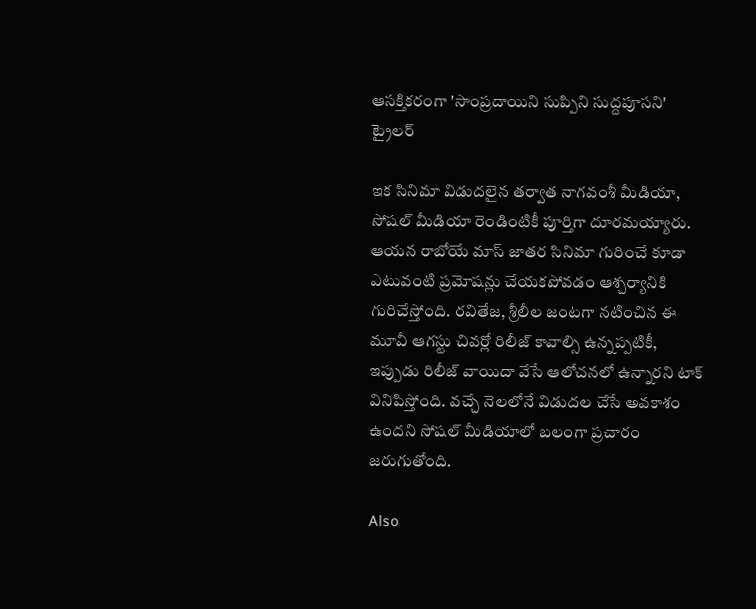ఆసక్తికరంగా 'సాంప్రదాయిని సుప్పిని సుద్దపూసని' ట్రైలర్

ఇక సినిమా విడుదలైన తర్వాత నాగవంశీ మీడియా, సోషల్ మీడియా రెండింటికీ పూర్తిగా దూరమయ్యారు. ఆయన రాబోయే మాస్ జాతర సినిమా గురించే కూడా ఎటువంటి ప్రమోషన్లు చేయకపోవడం ఆశ్చర్యానికి గురిచేస్తోంది. రవితేజ, శ్రీలీల జంటగా నటించిన ఈ మూవీ ఆగస్టు చివర్లో రిలీజ్ కావాల్సి ఉన్నప్పటికీ, ఇప్పుడు రిలీజ్ వాయిదా వేసే ఆలోచనలో ఉన్నారని టాక్ వినిపిస్తోంది. వచ్చే నెలలోనే విడుదల చేసే అవకాశం ఉందని సోషల్ మీడియాలో బలంగా ప్రచారం జరుగుతోంది.

Also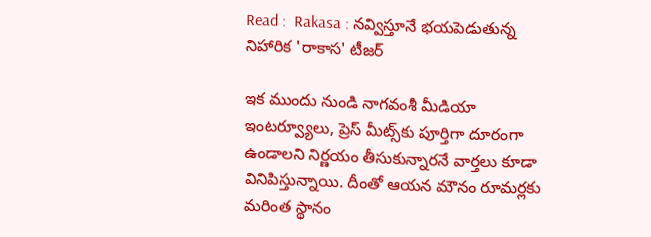Read :  Rakasa : నవ్విస్తూనే భయపెడుతున్న నిహారిక 'రాకాస' టీజర్

ఇక ముందు నుండి నాగవంశీ మీడియా ఇంటర్వ్యూలు, ప్రెస్ మీట్స్‌కు పూర్తిగా దూరంగా ఉండాలని నిర్ణయం తీసుకున్నారనే వార్తలు కూడా వినిపిస్తున్నాయి. దీంతో ఆయన మౌనం రూమర్లకు మరింత స్థానం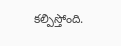కల్పిస్తోంది.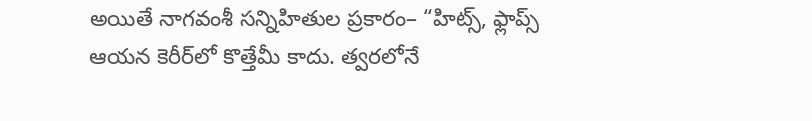అయితే నాగవంశీ సన్నిహితుల ప్రకారం– “హిట్స్, ఫ్లాప్స్ ఆయన కెరీర్‌లో కొత్తేమీ కాదు. త్వరలోనే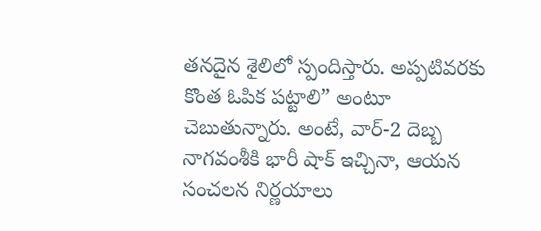తనదైన శైలిలో స్పందిస్తారు. అప్పటివరకు కొంత ఓపిక పట్టాలి” అంటూ చెబుతున్నారు. అంటే, వార్-2 దెబ్బ నాగవంశీకి భారీ షాక్ ఇచ్చినా, ఆయన సంచలన నిర్ణయాలు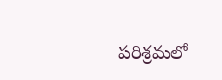పరిశ్రమలో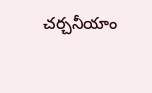చర్చనీయాం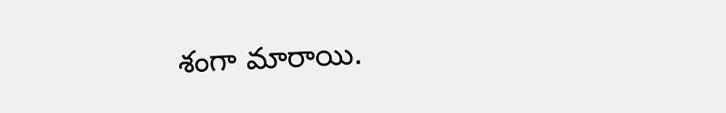శంగా మారాయి.